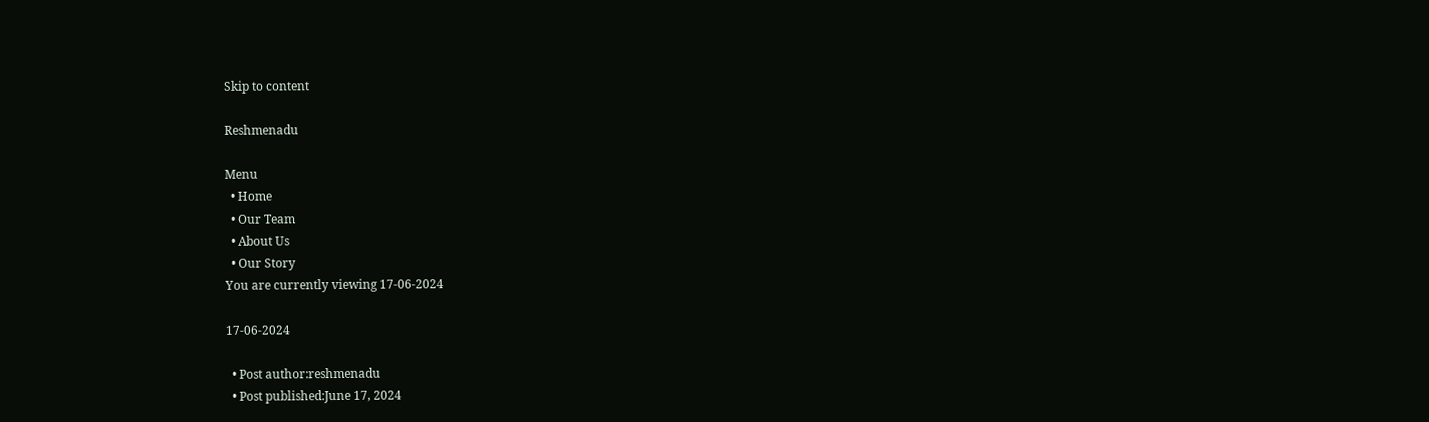Skip to content

Reshmenadu

Menu
  • Home
  • Our Team
  • About Us
  • Our Story
You are currently viewing 17-06-2024

17-06-2024

  • Post author:reshmenadu
  • Post published:June 17, 2024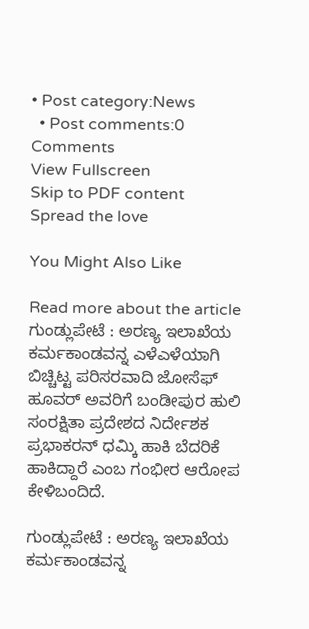• Post category:News
  • Post comments:0 Comments
View Fullscreen
Skip to PDF content
Spread the love

You Might Also Like

Read more about the article ಗುಂಡ್ಲುಪೇಟೆ : ಅರಣ್ಯ ಇಲಾಖೆಯ ಕರ್ಮಕಾಂಡವನ್ನ ಎಳೆಎಳೆಯಾಗಿ ಬಿಚ್ಚಿಟ್ಟ ಪರಿಸರವಾದಿ ಜೋಸೆಫ್ ಹೂವರ್ ಅವರಿಗೆ ಬಂಡೀಪುರ ಹುಲಿ ಸಂರಕ್ಷಿತಾ ಪ್ರದೇಶದ ನಿರ್ದೇಶಕ ಪ್ರಭಾಕರನ್ ಧಮ್ಕಿ ಹಾಕಿ ಬೆದರಿಕೆ ಹಾಕಿದ್ದಾರೆ ಎಂಬ ಗಂಭೀರ ಆರೋಪ ಕೇಳಿಬಂದಿದೆ.

ಗುಂಡ್ಲುಪೇಟೆ : ಅರಣ್ಯ ಇಲಾಖೆಯ ಕರ್ಮಕಾಂಡವನ್ನ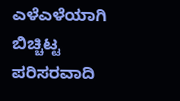ಎಳೆಎಳೆಯಾಗಿ ಬಿಚ್ಚಿಟ್ಟ ಪರಿಸರವಾದಿ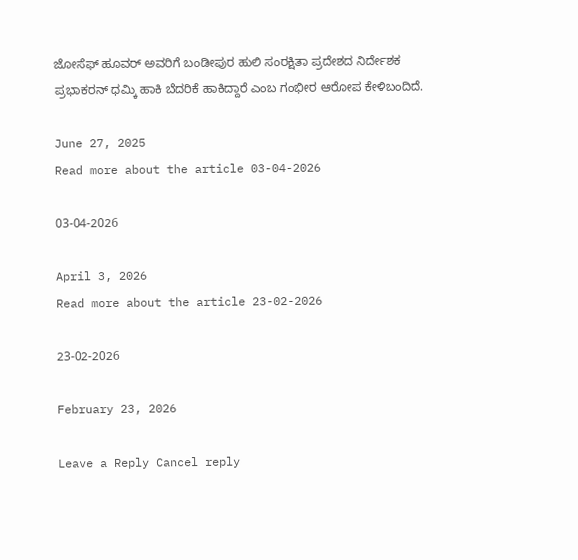ಜೋಸೆಫ್ ಹೂವರ್ ಅವರಿಗೆ ಬಂಡೀಪುರ ಹುಲಿ ಸಂರಕ್ಷಿತಾ ಪ್ರದೇಶದ ನಿರ್ದೇಶಕ ಪ್ರಭಾಕರನ್ ಧಮ್ಕಿ ಹಾಕಿ ಬೆದರಿಕೆ ಹಾಕಿದ್ದಾರೆ ಎಂಬ ಗಂಭೀರ ಆರೋಪ ಕೇಳಿಬಂದಿದೆ.

June 27, 2025
Read more about the article 03-04-2026

03-04-2026

April 3, 2026
Read more about the article 23-02-2026

23-02-2026

February 23, 2026

Leave a Reply Cancel reply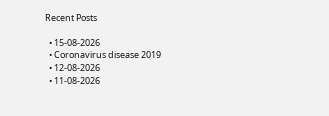Recent Posts

  • 15-08-2026
  • Coronavirus disease 2019
  • 12-08-2026
  • 11-08-2026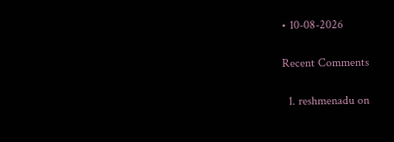• 10-08-2026

Recent Comments

  1. reshmenadu on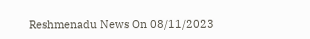Reshmenadu News On 08/11/2023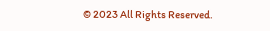© 2023 All Rights Reserved.